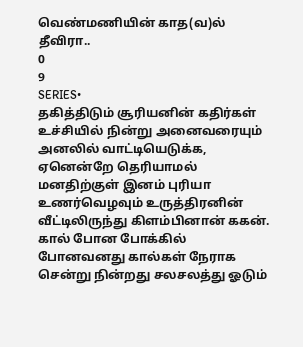வெண்மணியின் காத(வ)ல் தீவிரா..
0
9
SERIES•
தகித்திடும் சூரியனின் கதிர்கள் உச்சியில் நின்று அனைவரையும் அனலில் வாட்டியெடுக்க, ஏனென்றே தெரியாமல் மனதிற்குள் இனம் புரியா உணர்வெழவும் உருத்திரனின் வீட்டிலிருந்து கிளம்பினான் ககன். கால் போன போக்கில் போனவனது கால்கள் நேராக சென்று நின்றது சலசலத்து ஓடும்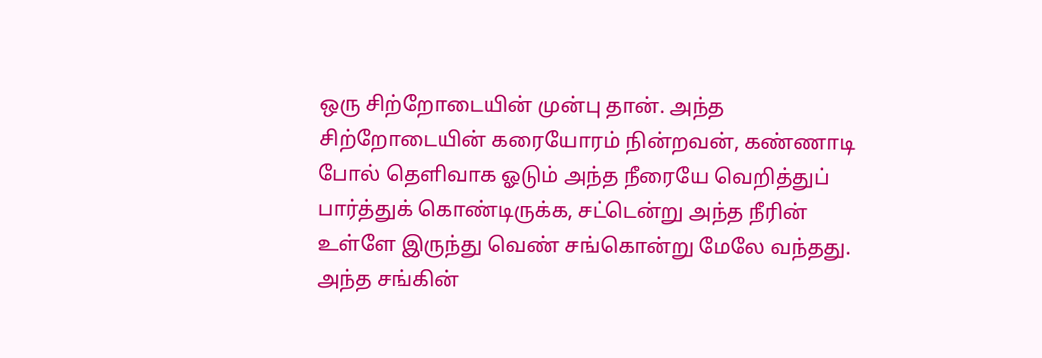ஒரு சிற்றோடையின் முன்பு தான். அந்த சிற்றோடையின் கரையோரம் நின்றவன், கண்ணாடி போல் தெளிவாக ஓடும் அந்த நீரையே வெறித்துப் பார்த்துக் கொண்டிருக்க, சட்டென்று அந்த நீரின் உள்ளே இருந்து வெண் சங்கொன்று மேலே வந்தது. அந்த சங்கின்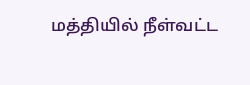மத்தியில் நீள்வட்ட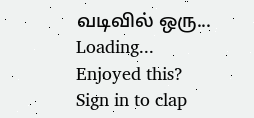வடிவில் ஒரு...
Loading...
Enjoyed this?
Sign in to clap